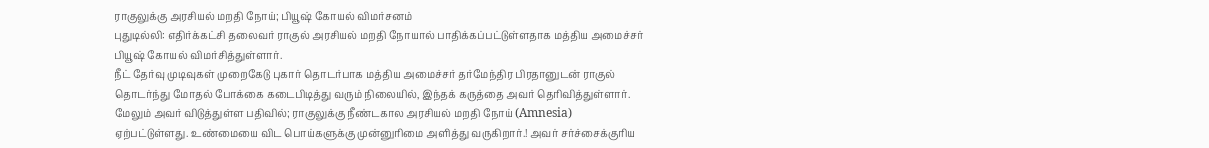ராகுலுக்கு அரசியல் மறதி நோய்; பியூஷ் கோயல் விமர்சனம்
புதுடில்லி: எதிர்க்கட்சி தலைவர் ராகுல் அரசியல் மறதி நோயால் பாதிக்கப்பட்டுள்ளதாக மத்திய அமைச்சர் பியூஷ் கோயல் விமர்சித்துள்ளார்.
நீட் தேர்வு முடிவுகள் முறைகேடு புகார் தொடர்பாக மத்திய அமைச்சர் தர்மேந்திர பிரதானுடன் ராகுல் தொடர்ந்து மோதல் போக்கை கடைபிடித்து வரும் நிலையில், இந்தக் கருத்தை அவர் தெரிவித்துள்ளார்.
மேலும் அவர் விடுத்துள்ள பதிவில்; ராகுலுக்கு நீண்டகால அரசியல் மறதி நோய் (Amnesia) ஏற்பட்டுள்ளது. உண்மையை விட பொய்களுக்கு முன்னுரிமை அளித்து வருகிறார்.! அவர் சர்ச்சைக்குரிய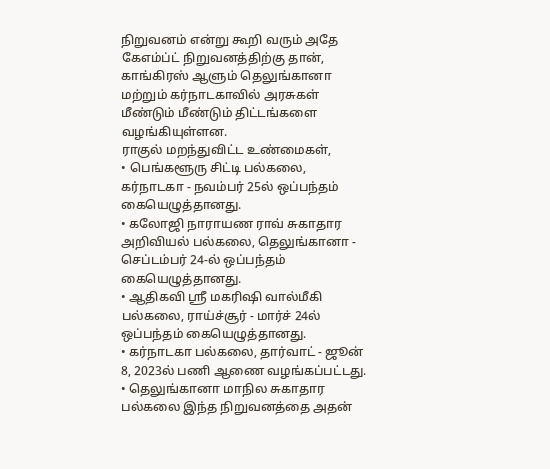நிறுவனம் என்று கூறி வரும் அதே கேஎம்ப்ட் நிறுவனத்திற்கு தான், காங்கிரஸ் ஆளும் தெலுங்கானா மற்றும் கர்நாடகாவில் அரசுகள் மீண்டும் மீண்டும் திட்டங்களை வழங்கியுள்ளன.
ராகுல் மறந்துவிட்ட உண்மைகள்,
• பெங்களூரு சிட்டி பல்கலை, கர்நாடகா - நவம்பர் 25ல் ஒப்பந்தம் கையெழுத்தானது.
• கலோஜி நாராயண ராவ் சுகாதார அறிவியல் பல்கலை, தெலுங்கானா - செப்டம்பர் 24-ல் ஒப்பந்தம் கையெழுத்தானது.
• ஆதிகவி ஸ்ரீ மகரிஷி வால்மீகி பல்கலை, ராய்ச்சூர் - மார்ச் 24ல் ஒப்பந்தம் கையெழுத்தானது.
• கர்நாடகா பல்கலை, தார்வாட் - ஜூன் 8, 2023ல் பணி ஆணை வழங்கப்பட்டது.
• தெலுங்கானா மாநில சுகாதார பல்கலை இந்த நிறுவனத்தை அதன்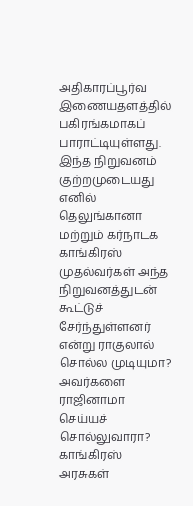அதிகாரப்பூர்வ இணையதளத்தில் பகிரங்கமாகப் பாராட்டியுள்ளது.
இந்த நிறுவனம் குற்றமுடையது எனில் தெலுங்கானா மற்றும் கர்நாடக காங்கிரஸ் முதல்வர்கள் அந்த நிறுவனத்துடன் கூட்டுச் சேர்ந்துள்ளனர் என்று ராகுலால் சொல்ல முடியுமா? அவர்களை ராஜினாமா செய்யச் சொல்லுவாரா? காங்கிரஸ் அரசுகள்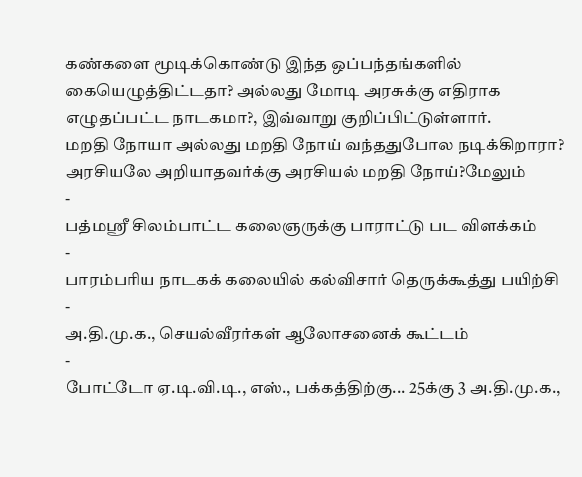கண்களை மூடிக்கொண்டு இந்த ஒப்பந்தங்களில் கையெழுத்திட்டதா? அல்லது மோடி அரசுக்கு எதிராக எழுதப்பட்ட நாடகமா?, இவ்வாறு குறிப்பிட்டுள்ளார்.
மறதி நோயா அல்லது மறதி நோய் வந்ததுபோல நடிக்கிறாரா?
அரசியலே அறியாதவர்க்கு அரசியல் மறதி நோய்?மேலும்
-
பத்மஸ்ரீ சிலம்பாட்ட கலைஞருக்கு பாராட்டு பட விளக்கம்
-
பாரம்பரிய நாடகக் கலையில் கல்விசார் தெருக்கூத்து பயிற்சி
-
அ.தி.மு.க., செயல்வீரர்கள் ஆலோசனைக் கூட்டம்
-
போட்டோ ஏ.டி.வி.டி., எஸ்., பக்கத்திற்கு... 25க்கு 3 அ.தி.மு.க.,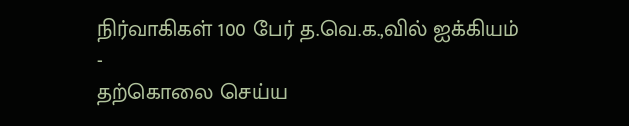நிர்வாகிகள் 100 பேர் த.வெ.க.,வில் ஐக்கியம்
-
தற்கொலை செய்ய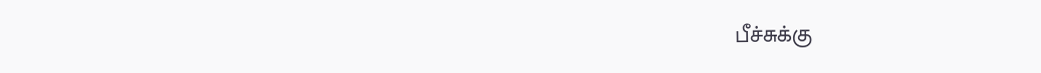பீச்சுக்கு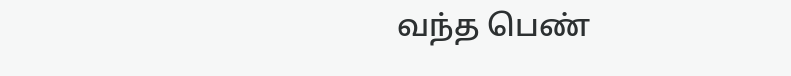வந்த பெண்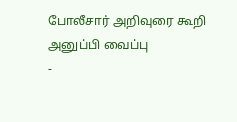போலீசார் அறிவுரை கூறி அனுப்பி வைப்பு
-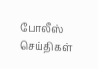போலீஸ் செய்திகள்